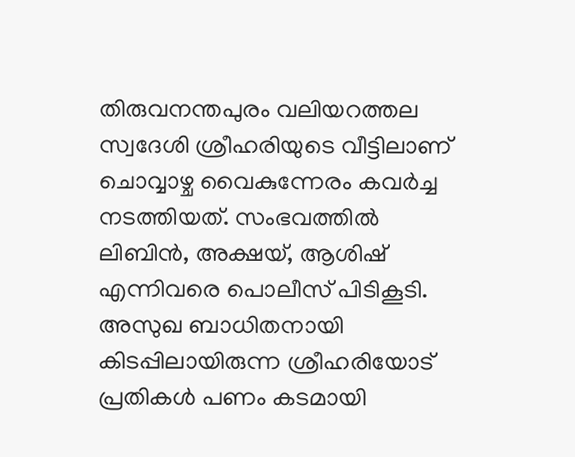തിരുവനന്തപുരം വലിയറത്തല സ്വദേശി ശ്രീഹരിയുടെ വീട്ടിലാണ് ചൊവ്വാഴ്ച വൈകുന്നേരം കവർച്ച നടത്തിയത്. സംഭവത്തിൽ ലിബിൻ, അക്ഷയ്, ആശിഷ് എന്നിവരെ പൊലീസ് പിടികൂടി. അസുഖ ബാധിതനായി കിടപ്പിലായിരുന്ന ശ്രീഹരിയോട് പ്രതികൾ പണം കടമായി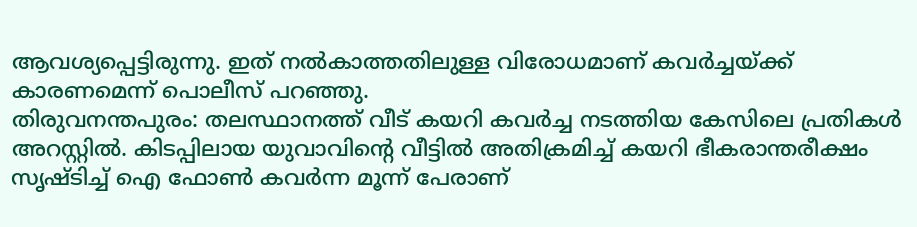ആവശ്യപ്പെട്ടിരുന്നു. ഇത് നൽകാത്തതിലുള്ള വിരോധമാണ് കവർച്ചയ്ക്ക് കാരണമെന്ന് പൊലീസ് പറഞ്ഞു.
തിരുവനന്തപുരം: തലസ്ഥാനത്ത് വീട് കയറി കവർച്ച നടത്തിയ കേസിലെ പ്രതികൾ അറസ്റ്റിൽ. കിടപ്പിലായ യുവാവിന്റെ വീട്ടിൽ അതിക്രമിച്ച് കയറി ഭീകരാന്തരീക്ഷം സൃഷ്ടിച്ച് ഐ ഫോൺ കവർന്ന മൂന്ന് പേരാണ്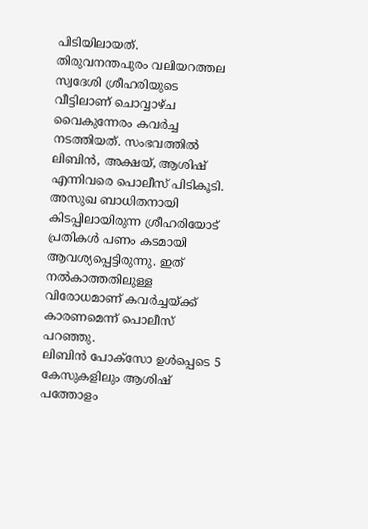പിടിയിലായത്.
തിരുവനന്തപുരം വലിയറത്തല സ്വദേശി ശ്രീഹരിയുടെ വീട്ടിലാണ് ചൊവ്വാഴ്ച വൈകുന്നേരം കവർച്ച നടത്തിയത്. സംഭവത്തിൽ ലിബിൻ, അക്ഷയ്, ആശിഷ് എന്നിവരെ പൊലീസ് പിടികൂടി. അസുഖ ബാധിതനായി കിടപ്പിലായിരുന്ന ശ്രീഹരിയോട് പ്രതികൾ പണം കടമായി ആവശ്യപ്പെട്ടിരുന്നു. ഇത് നൽകാത്തതിലുള്ള വിരോധമാണ് കവർച്ചയ്ക്ക് കാരണമെന്ന് പൊലീസ് പറഞ്ഞു.
ലിബിൻ പോക്സോ ഉൾപ്പെടെ 5 കേസുകളിലും ആശിഷ് പത്തോളം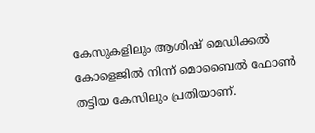കേസുകളിലും ആശിഷ് മെഡിക്കൽ കോളെജിൽ നിന്ന് മൊബൈൽ ഫോൺ തട്ടിയ കേസിലും പ്രതിയാണ്.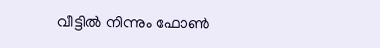വീട്ടിൽ നിന്നും ഫോൺ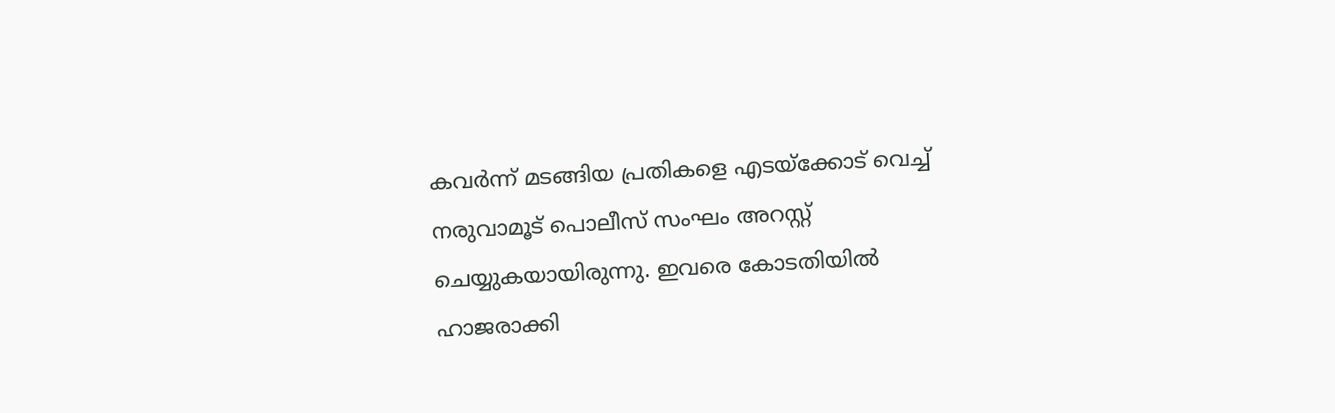കവർന്ന് മടങ്ങിയ പ്രതികളെ എടയ്ക്കോട് വെച്ച് നരുവാമൂട് പൊലീസ് സംഘം അറസ്റ്റ് ചെയ്യുകയായിരുന്നു. ഇവരെ കോടതിയിൽ ഹാജരാക്കി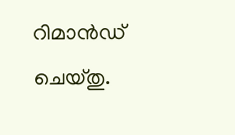റിമാൻഡ് ചെയ്തു.